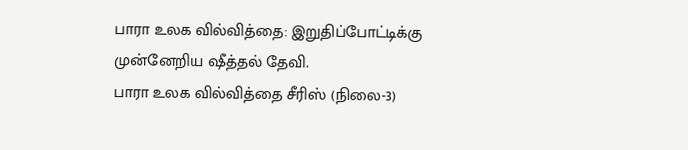பாரா உலக வில்வித்தை: இறுதிப்போட்டிக்கு முன்னேறிய ஷீத்தல் தேவி.
பாரா உலக வில்வித்தை சீரிஸ் (நிலை-3)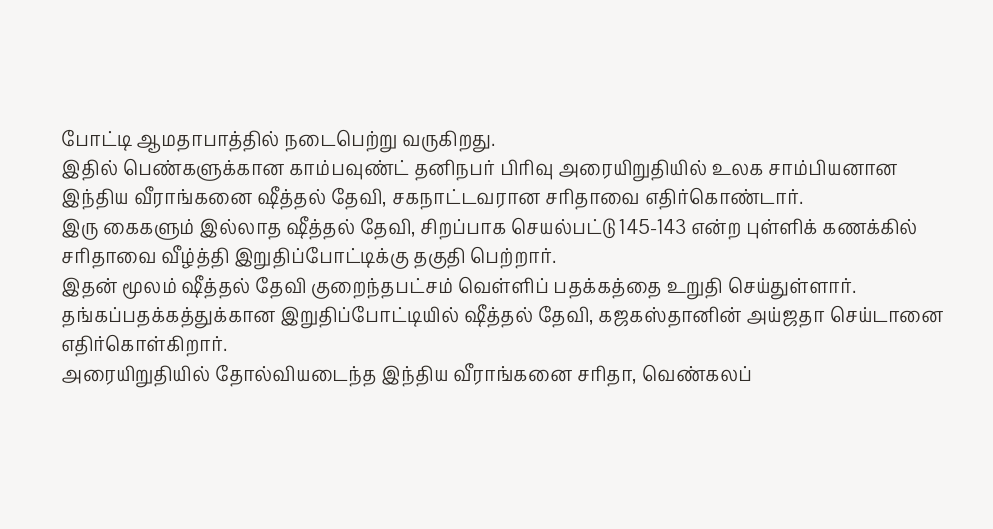போட்டி ஆமதாபாத்தில் நடைபெற்று வருகிறது.
இதில் பெண்களுக்கான காம்பவுண்ட் தனிநபர் பிரிவு அரையிறுதியில் உலக சாம்பியனான இந்திய வீராங்கனை ஷீத்தல் தேவி, சகநாட்டவரான சரிதாவை எதிர்கொண்டார்.
இரு கைகளும் இல்லாத ஷீத்தல் தேவி, சிறப்பாக செயல்பட்டு 145-143 என்ற புள்ளிக் கணக்கில் சரிதாவை வீழ்த்தி இறுதிப்போட்டிக்கு தகுதி பெற்றார்.
இதன் மூலம் ஷீத்தல் தேவி குறைந்தபட்சம் வெள்ளிப் பதக்கத்தை உறுதி செய்துள்ளார்.
தங்கப்பதக்கத்துக்கான இறுதிப்போட்டியில் ஷீத்தல் தேவி, கஜகஸ்தானின் அய்ஜதா செய்டானை எதிர்கொள்கிறார்.
அரையிறுதியில் தோல்வியடைந்த இந்திய வீராங்கனை சரிதா, வெண்கலப்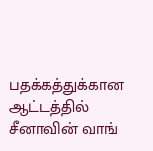பதக்கத்துக்கான ஆட்டத்தில் சீனாவின் வாங்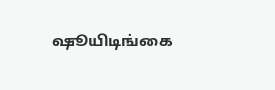ஷூயிடிங்கை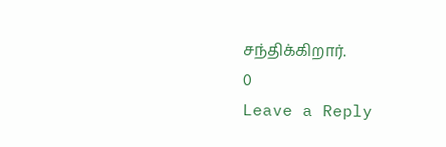சந்திக்கிறார்.
0
Leave a Reply